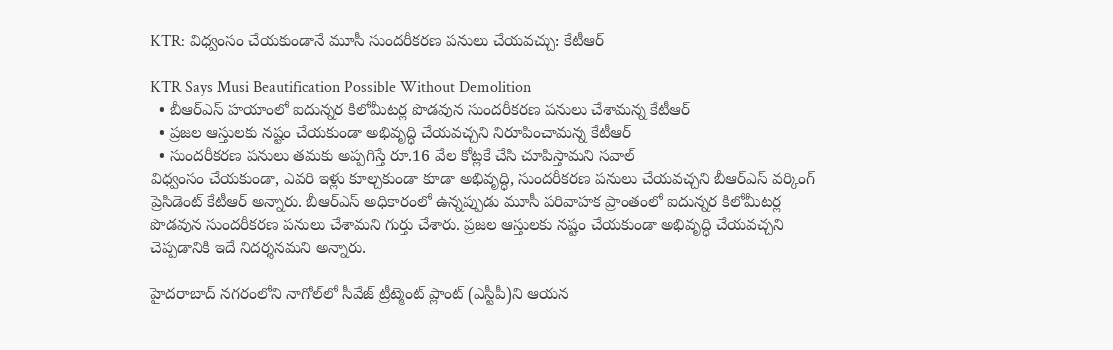KTR: విధ్వంసం చేయకుండానే మూసీ సుందరీకరణ పనులు చేయవచ్చు: కేటీఆర్

KTR Says Musi Beautification Possible Without Demolition
  • బీఆర్ఎస్ హయాంలో ఐదున్నర కిలోమీటర్ల పొడవున సుందరీకరణ పనులు చేశామన్న కేటీఆర్
  • ప్రజల ఆస్తులకు నష్టం చేయకుండా అభివృద్ధి చేయవచ్చని నిరూపించామన్న కేటీఆర్
  • సుందరీకరణ పనులు తమకు అప్పగిస్తే రూ.16 వేల కోట్లకే చేసి చూపిస్తామని సవాల్
విధ్వంసం చేయకుండా, ఎవరి ఇళ్లు కూల్చకుండా కూడా అభివృద్ధి, సుందరీకరణ పనులు చేయవచ్చని బీఆర్ఎస్ వర్కింగ్ ప్రెసిడెంట్ కేటీఆర్ అన్నారు. బీఆర్ఎస్ అధికారంలో ఉన్నప్పుడు మూసీ పరివాహక ప్రాంతంలో ఐదున్నర కిలోమీటర్ల పొడవున సుందరీకరణ పనులు చేశామని గుర్తు చేశారు. ప్రజల ఆస్తులకు నష్టం చేయకుండా అభివృద్ధి చేయవచ్చని చెప్పడానికి ఇదే నిదర్శనమని అన్నారు.

హైదరాబాద్ నగరంలోని నాగోల్‌లో సీవేజ్ ట్రీట్మెంట్ ప్లాంట్ (ఎస్టీపీ)ని ఆయన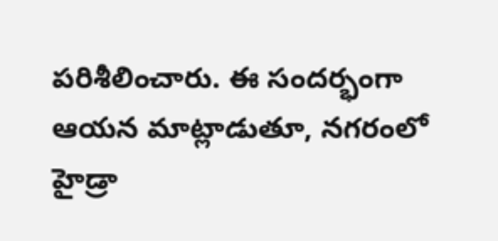పరిశీలించారు. ఈ సందర్భంగా ఆయన మాట్లాడుతూ, నగరంలో హైడ్రా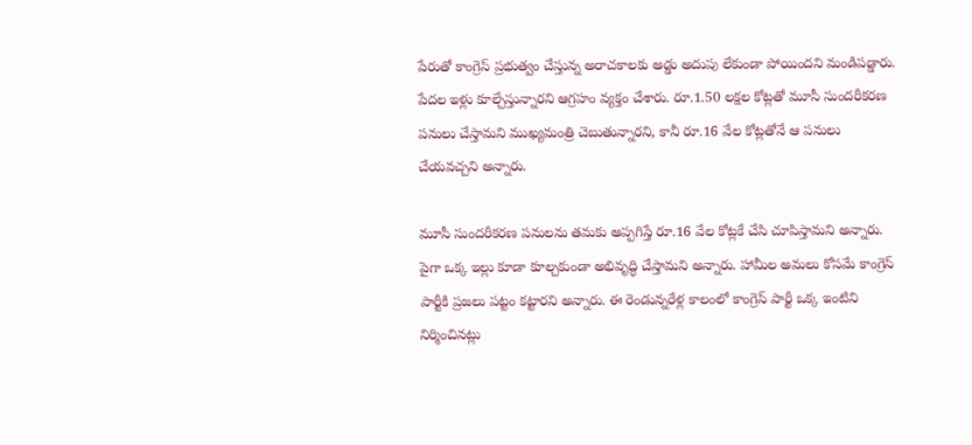పేరుతో కాంగ్రెస్ ప్రభుత్వం చేస్తున్న అరాచకాలకు అడ్డు అదుపు లేకుండా పోయిందని మండిపడ్డారు. పేదల ఇళ్లు కూల్చేస్తున్నారని ఆగ్రహం వ్యక్తం చేశారు. రూ.1.50 లక్షల కోట్లతో మూసీ సుందరీకరణ పనులు చేస్తామని ముఖ్యమంత్రి చెబుతున్నారని, కానీ రూ.16 వేల కోట్లతోనే ఆ పనులు చేయవచ్చని అన్నారు.

మూసీ సుందరీకరణ పనులను తమకు అప్పగిస్తే రూ.16 వేల కోట్లకే చేసి చూపిస్తామని అన్నారు. పైగా ఒక్క ఇల్లు కూడా కూల్చకుండా అభివృద్ధి చేస్తామని అన్నారు. హామీల అమలు కోసమే కాంగ్రెస్ పార్టీకి ప్రజలు పట్టం కట్టారని అన్నారు. ఈ రెండున్నరేళ్ల కాలంలో కాంగ్రెస్ పార్టీ ఒక్క ఇంటిని నిర్మించినట్లు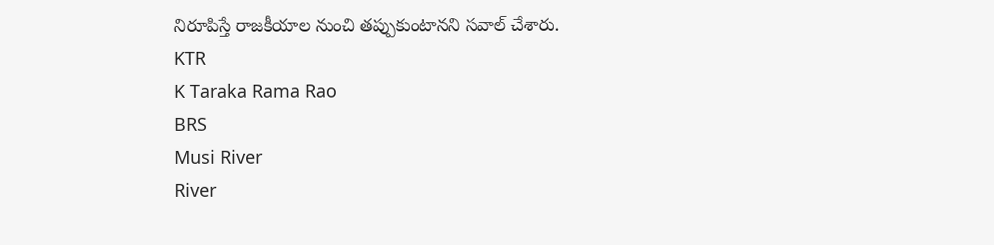నిరూపిస్తే రాజకీయాల నుంచి తప్పుకుంటానని సవాల్ చేశారు.
KTR
K Taraka Rama Rao
BRS
Musi River
River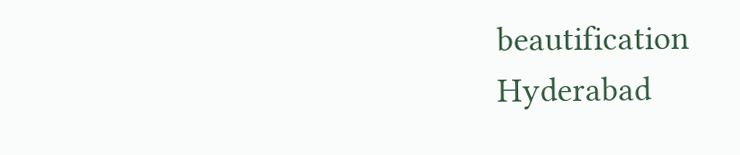beautification
Hyderabad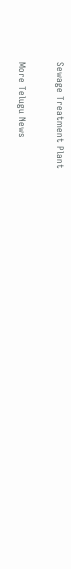Sewage Treatment Plant

More Telugu News